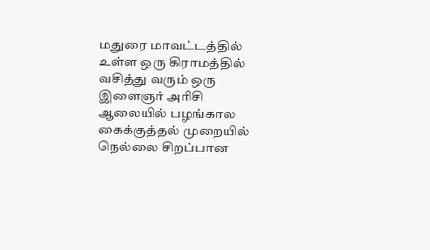மதுரை மாவட்டத்தில் உள்ள ஒரு கிராமத்தில் வசித்து வரும் ஒரு இளைஞர் அரிசி ஆலையில் பழங்கால கைக்குத்தல் முறையில் நெல்லை சிறப்பான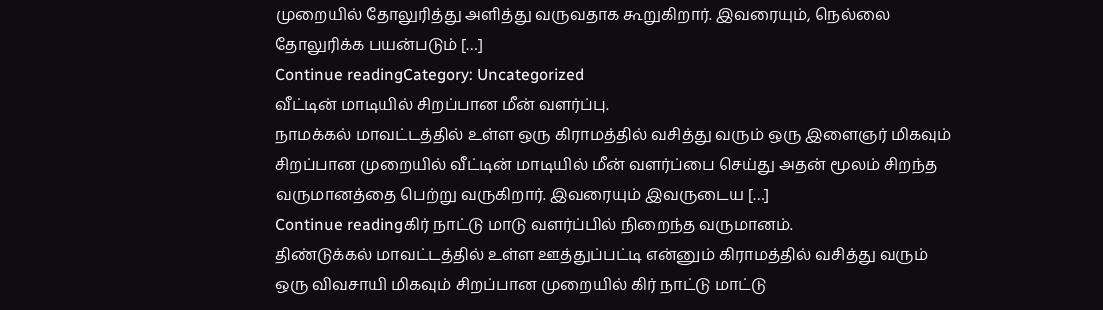முறையில் தோலுரித்து அளித்து வருவதாக கூறுகிறார். இவரையும், நெல்லை தோலுரிக்க பயன்படும் […]
Continue readingCategory: Uncategorized
வீட்டின் மாடியில் சிறப்பான மீன் வளர்ப்பு.
நாமக்கல் மாவட்டத்தில் உள்ள ஒரு கிராமத்தில் வசித்து வரும் ஒரு இளைஞர் மிகவும் சிறப்பான முறையில் வீட்டின் மாடியில் மீன் வளர்ப்பை செய்து அதன் மூலம் சிறந்த வருமானத்தை பெற்று வருகிறார். இவரையும் இவருடைய […]
Continue readingகிர் நாட்டு மாடு வளர்ப்பில் நிறைந்த வருமானம்.
திண்டுக்கல் மாவட்டத்தில் உள்ள ஊத்துப்பட்டி என்னும் கிராமத்தில் வசித்து வரும் ஒரு விவசாயி மிகவும் சிறப்பான முறையில் கிர் நாட்டு மாட்டு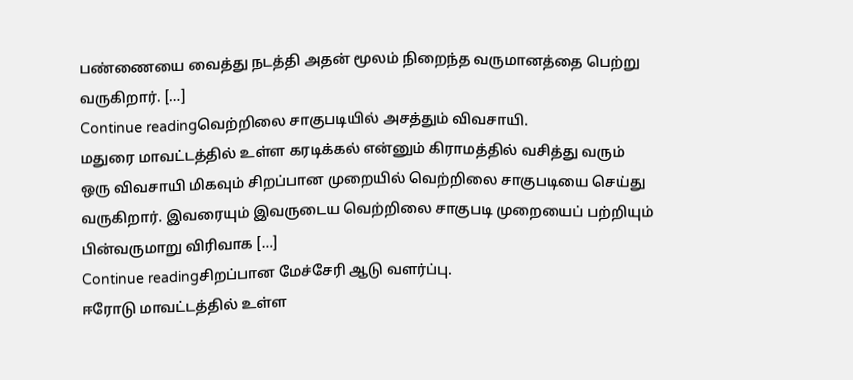பண்ணையை வைத்து நடத்தி அதன் மூலம் நிறைந்த வருமானத்தை பெற்று வருகிறார். […]
Continue readingவெற்றிலை சாகுபடியில் அசத்தும் விவசாயி.
மதுரை மாவட்டத்தில் உள்ள கரடிக்கல் என்னும் கிராமத்தில் வசித்து வரும் ஒரு விவசாயி மிகவும் சிறப்பான முறையில் வெற்றிலை சாகுபடியை செய்து வருகிறார். இவரையும் இவருடைய வெற்றிலை சாகுபடி முறையைப் பற்றியும் பின்வருமாறு விரிவாக […]
Continue readingசிறப்பான மேச்சேரி ஆடு வளர்ப்பு.
ஈரோடு மாவட்டத்தில் உள்ள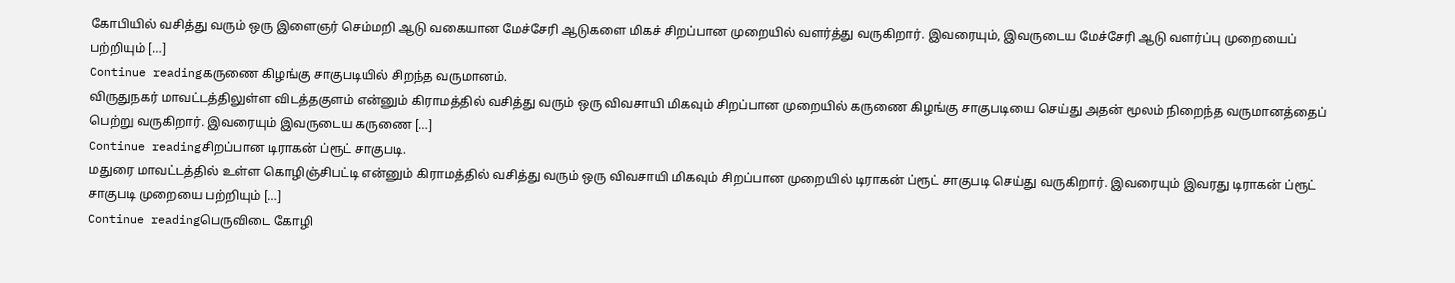கோபியில் வசித்து வரும் ஒரு இளைஞர் செம்மறி ஆடு வகையான மேச்சேரி ஆடுகளை மிகச் சிறப்பான முறையில் வளர்த்து வருகிறார். இவரையும், இவருடைய மேச்சேரி ஆடு வளர்ப்பு முறையைப் பற்றியும் […]
Continue readingகருணை கிழங்கு சாகுபடியில் சிறந்த வருமானம்.
விருதுநகர் மாவட்டத்திலுள்ள விடத்தகுளம் என்னும் கிராமத்தில் வசித்து வரும் ஒரு விவசாயி மிகவும் சிறப்பான முறையில் கருணை கிழங்கு சாகுபடியை செய்து அதன் மூலம் நிறைந்த வருமானத்தைப் பெற்று வருகிறார். இவரையும் இவருடைய கருணை […]
Continue readingசிறப்பான டிராகன் ப்ரூட் சாகுபடி.
மதுரை மாவட்டத்தில் உள்ள கொழிஞ்சிபட்டி என்னும் கிராமத்தில் வசித்து வரும் ஒரு விவசாயி மிகவும் சிறப்பான முறையில் டிராகன் ப்ரூட் சாகுபடி செய்து வருகிறார். இவரையும் இவரது டிராகன் ப்ரூட் சாகுபடி முறையை பற்றியும் […]
Continue readingபெருவிடை கோழி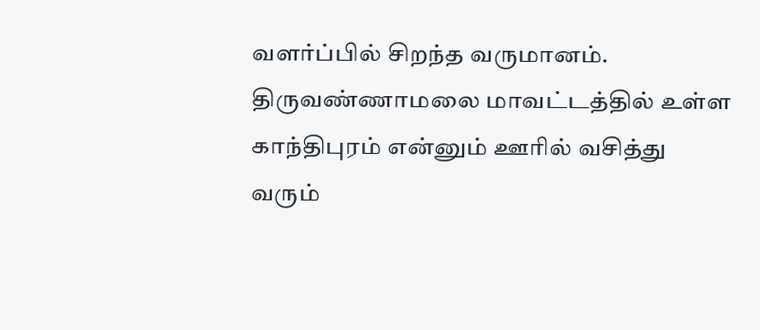வளர்ப்பில் சிறந்த வருமானம்.
திருவண்ணாமலை மாவட்டத்தில் உள்ள காந்திபுரம் என்னும் ஊரில் வசித்து வரும்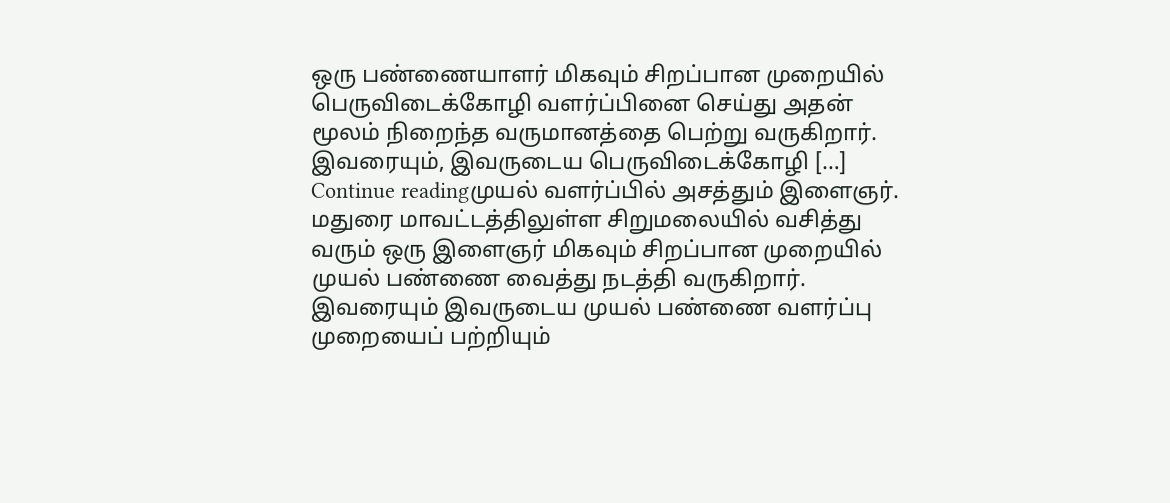ஒரு பண்ணையாளர் மிகவும் சிறப்பான முறையில் பெருவிடைக்கோழி வளர்ப்பினை செய்து அதன் மூலம் நிறைந்த வருமானத்தை பெற்று வருகிறார். இவரையும், இவருடைய பெருவிடைக்கோழி […]
Continue readingமுயல் வளர்ப்பில் அசத்தும் இளைஞர்.
மதுரை மாவட்டத்திலுள்ள சிறுமலையில் வசித்து வரும் ஒரு இளைஞர் மிகவும் சிறப்பான முறையில் முயல் பண்ணை வைத்து நடத்தி வருகிறார். இவரையும் இவருடைய முயல் பண்ணை வளர்ப்பு முறையைப் பற்றியும்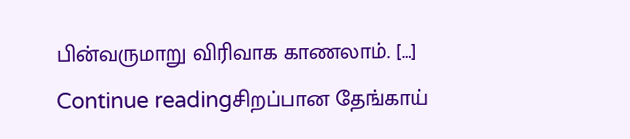பின்வருமாறு விரிவாக காணலாம். […]
Continue readingசிறப்பான தேங்காய்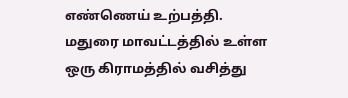எண்ணெய் உற்பத்தி.
மதுரை மாவட்டத்தில் உள்ள ஒரு கிராமத்தில் வசித்து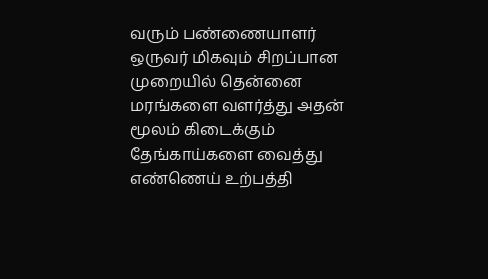வரும் பண்ணையாளர் ஒருவர் மிகவும் சிறப்பான முறையில் தென்னை மரங்களை வளர்த்து அதன் மூலம் கிடைக்கும் தேங்காய்களை வைத்து எண்ணெய் உற்பத்தி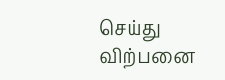செய்து விற்பனை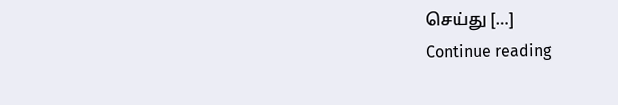செய்து […]
Continue reading